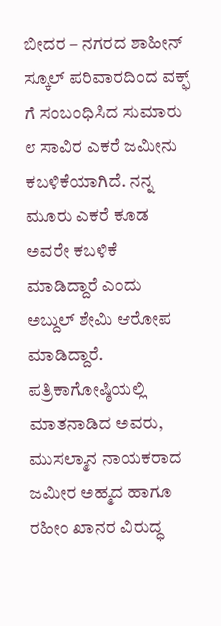ಬೀದರ – ನಗರದ ಶಾಹೀನ್ ಸ್ಕೂಲ್ ಪರಿವಾರದಿಂದ ವಕ್ಫ್ ಗೆ ಸಂಬಂಧಿಸಿದ ಸುಮಾರು ೮ ಸಾವಿರ ಎಕರೆ ಜಮೀನು ಕಬಳಿಕೆಯಾಗಿದೆ. ನನ್ನ ಮೂರು ಎಕರೆ ಕೂಡ ಅವರೇ ಕಬಳಿಕೆ ಮಾಡಿದ್ದಾರೆ ಎಂದು ಅಬ್ದುಲ್ ಶೇಮಿ ಆರೋಪ ಮಾಡಿದ್ದಾರೆ.
ಪತ್ರಿಕಾಗೋಷ್ಠಿಯಲ್ಲಿ ಮಾತನಾಡಿದ ಅವರು, ಮುಸಲ್ಮಾನ ನಾಯಕರಾದ ಜಮೀರ ಅಹ್ಮದ ಹಾಗೂ ರಹೀಂ ಖಾನರ ವಿರುದ್ಧ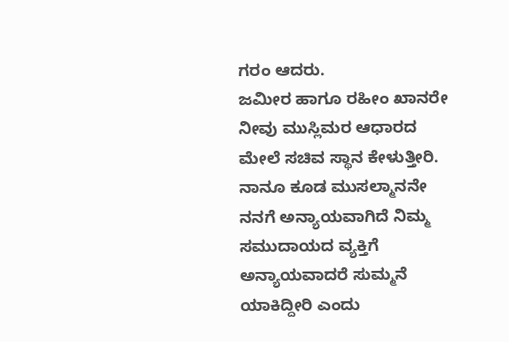ಗರಂ ಆದರು.
ಜಮೀರ ಹಾಗೂ ರಹೀಂ ಖಾನರೇ ನೀವು ಮುಸ್ಲಿಮರ ಆಧಾರದ ಮೇಲೆ ಸಚಿವ ಸ್ಥಾನ ಕೇಳುತ್ತೀರಿ. ನಾನೂ ಕೂಡ ಮುಸಲ್ಮಾನನೇ ನನಗೆ ಅನ್ಯಾಯವಾಗಿದೆ ನಿಮ್ಮ ಸಮುದಾಯದ ವ್ಯಕ್ತಿಗೆ ಅನ್ಯಾಯವಾದರೆ ಸುಮ್ಮನೆ ಯಾಕಿದ್ದೀರಿ ಎಂದು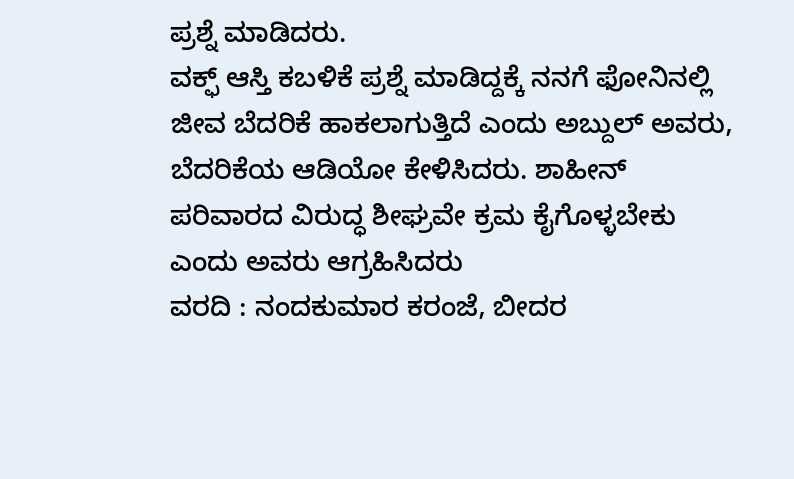ಪ್ರಶ್ನೆ ಮಾಡಿದರು.
ವಕ್ಫ್ ಆಸ್ತಿ ಕಬಳಿಕೆ ಪ್ರಶ್ನೆ ಮಾಡಿದ್ದಕ್ಕೆ ನನಗೆ ಫೋನಿನಲ್ಲಿ ಜೀವ ಬೆದರಿಕೆ ಹಾಕಲಾಗುತ್ತಿದೆ ಎಂದು ಅಬ್ದುಲ್ ಅವರು, ಬೆದರಿಕೆಯ ಆಡಿಯೋ ಕೇಳಿಸಿದರು. ಶಾಹೀನ್ ಪರಿವಾರದ ವಿರುದ್ಧ ಶೀಘ್ರವೇ ಕ್ರಮ ಕೈಗೊಳ್ಳಬೇಕು ಎಂದು ಅವರು ಆಗ್ರಹಿಸಿದರು
ವರದಿ : ನಂದಕುಮಾರ ಕರಂಜೆ, ಬೀದರ